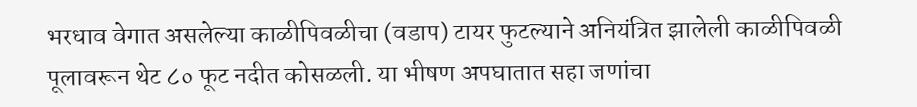भरधाव वेगात असलेल्या काळीपिवळीचा (वडाप) टायर फुटल्याने अनियंत्रित झालेली काळीपिवळी पूलावरून थेट ८० फूट नदीत कोसळली. या भीषण अपघातात सहा जणांचा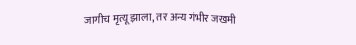जागीच मृत्यू झाला, तर अन्य गंभीर जखमी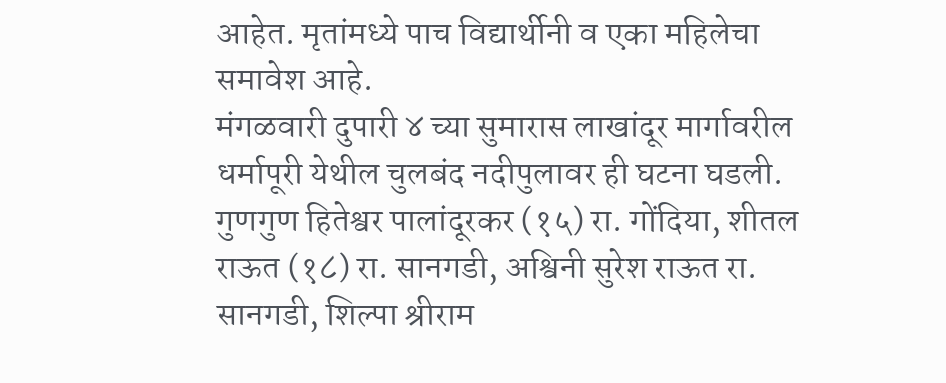आहेत. मृतांमध्ये पाच विद्यार्थीनी व एका महिलेचा समावेश आहे.
मंगळवारी दुपारी ४ च्या सुमारास लाखांदूर मार्गावरील धर्मापूरी येथील चुलबंद नदीपुलावर ही घटना घडली.
गुणगुण हितेश्वर पालांदूरकर (१५) रा. गोंदिया, शीतल राऊत (१८) रा. सानगडी, अश्विनी सुरेश राऊत रा. सानगडी, शिल्पा श्रीराम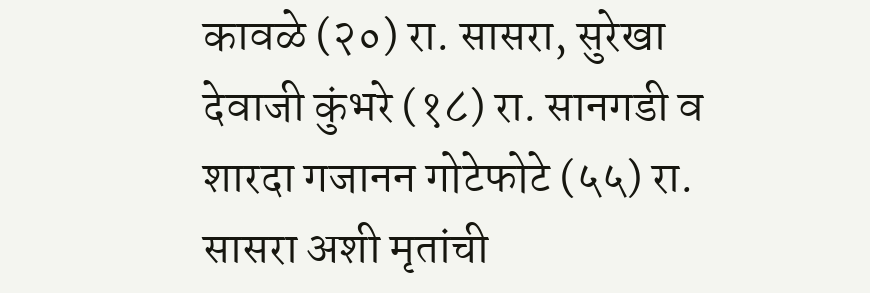कावळे (२०) रा. सासरा, सुरेखा देवाजी कुंभरे (१८) रा. सानगडी व शारदा गजानन गोटेफोटे (५५) रा. सासरा अशी मृतांची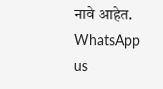नावे आहेत.
WhatsApp us